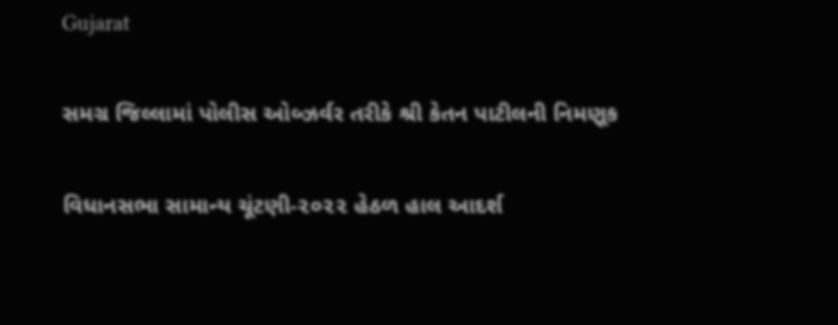Gujarat

સમગ્ર જિલ્લામાં પોલીસ ઓબ્ઝર્વર તરીકે શ્રી કેતન પાટીલની નિમણૂક

વિધાનસભા સામાન્ય ચૂંટણી-૨૦૨૨ હેઠળ હાલ આદર્શ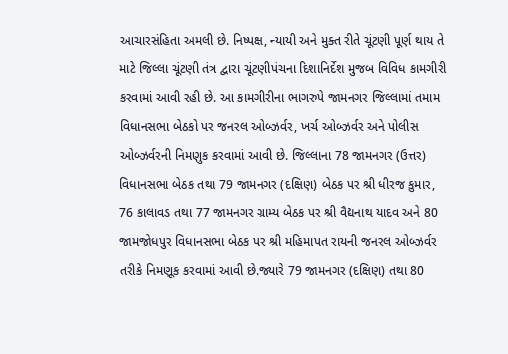આચારસંહિતા અમલી છે. નિષ્પક્ષ, ન્યાયી અને મુક્ત રીતે ચૂંટણી પૂર્ણ થાય તે માટે જિલ્લા ચૂંટણી તંત્ર દ્વારા ચૂંટણીપંચના દિશાનિર્દેશ મુજબ વિવિધ કામગીરી કરવામાં આવી રહી છે. આ કામગીરીના ભાગરુપે જામનગર જિલ્લામાં તમામ વિધાનસભા બેઠકો પર જનરલ ઓબ્ઝર્વર, ખર્ચ ઓબ્ઝર્વર અને પોલીસ ઓબ્ઝર્વરની નિમણુક કરવામાં આવી છે. જિલ્લાના 78 જામનગર (ઉત્તર) વિધાનસભા બેઠક તથા 79 જામનગર (દક્ષિણ) બેઠક પર શ્રી ધીરજ કુમાર, 76 કાલાવડ તથા 77 જામનગર ગ્રામ્ય બેઠક પર શ્રી વૈદ્યનાથ યાદવ અને 80 જામજોધપુર વિધાનસભા બેઠક પર શ્રી મહિમાપત રાયની જનરલ ઓબ્ઝર્વર તરીકે નિમણૂક કરવામાં આવી છે.જ્યારે 79 જામનગર (દક્ષિણ) તથા 80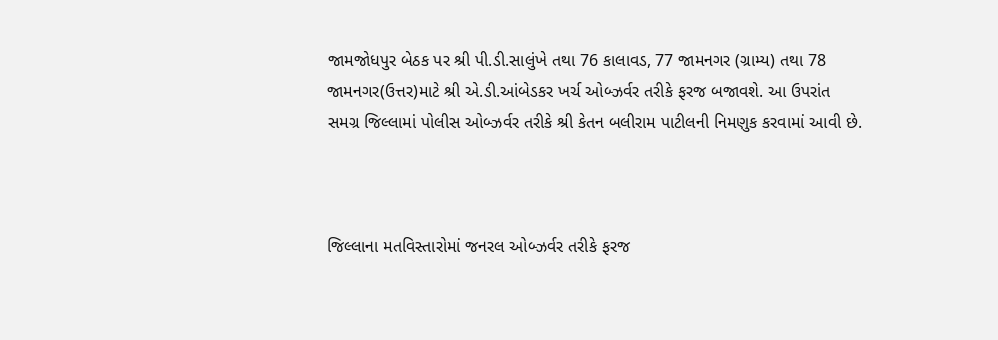જામજોધપુર બેઠક પર શ્રી પી.ડી.સાલુંખે તથા 76 કાલાવડ, 77 જામનગર (ગ્રામ્ય) તથા 78 જામનગર(ઉત્તર)માટે શ્રી એ.ડી.આંબેડકર ખર્ચ ઓબ્ઝર્વર તરીકે ફરજ બજાવશે. આ ઉપરાંત સમગ્ર જિલ્લામાં પોલીસ ઓબ્ઝર્વર તરીકે શ્રી કેતન બલીરામ પાટીલની નિમણુક કરવામાં આવી છે.



જિલ્લાના મતવિસ્તારોમાં જનરલ ઓબ્ઝર્વર તરીકે ફરજ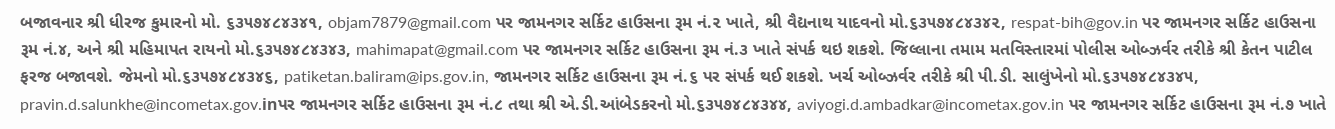બજાવનાર શ્રી ધીરજ કુમારનો મો. ૬૩૫૭૪૮૪૩૪૧, objam7879@gmail.com પર જામનગર સર્કિટ હાઉસના રૂમ નં.૨ ખાતે, શ્રી વૈદ્યનાથ યાદવનો મો.૬૩૫૭૪૮૪૩૪૨, respat-bih@gov.in પર જામનગર સર્કિટ હાઉસના રૂમ નં.૪, અને શ્રી મહિમાપત રાયનો મો.૬૩૫૭૪૮૪૩૪૩, mahimapat@gmail.com પર જામનગર સર્કિટ હાઉસના રૂમ નં.૩ ખાતે સંપર્ક થઇ શકશે. જિલ્લાના તમામ મતવિસ્તારમાં પોલીસ ઓબ્ઝર્વર તરીકે શ્રી કેતન પાટીલ ફરજ બજાવશે. જેમનો મો.૬૩૫૭૪૮૪૩૪૬, patiketan.baliram@ips.gov.in, જામનગર સર્કિટ હાઉસના રૂમ નં.૬ પર સંપર્ક થઈ શકશે. ખર્ચ ઓબ્ઝર્વર તરીકે શ્રી પી.ડી. સાલુંખેનો મો.૬૩૫૭૪૮૪૩૪૫, pravin.d.salunkhe@incometax.gov.inપર જામનગર સર્કિટ હાઉસના રૂમ નં.૮ તથા શ્રી એ.ડી.આંબેડકરનો મો.૬૩૫૭૪૮૪૩૪૪, aviyogi.d.ambadkar@incometax.gov.in પર જામનગર સર્કિટ હાઉસના રૂમ નં.૭ ખાતે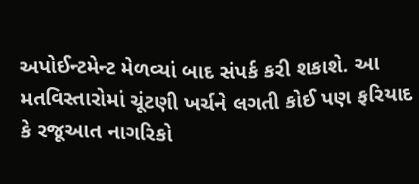અપોઈન્ટમેન્ટ મેળવ્યાં બાદ સંપર્ક કરી શકાશે. આ મતવિસ્તારોમાં ચૂંટણી ખર્ચને લગતી કોઈ પણ ફરિયાદ કે રજૂઆત નાગરિકો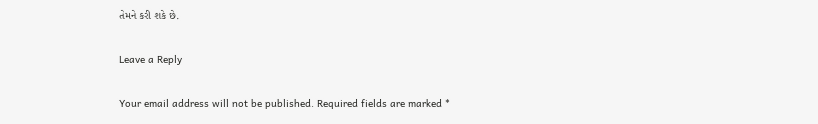તેમને કરી શકે છે.

Leave a Reply

Your email address will not be published. Required fields are marked *